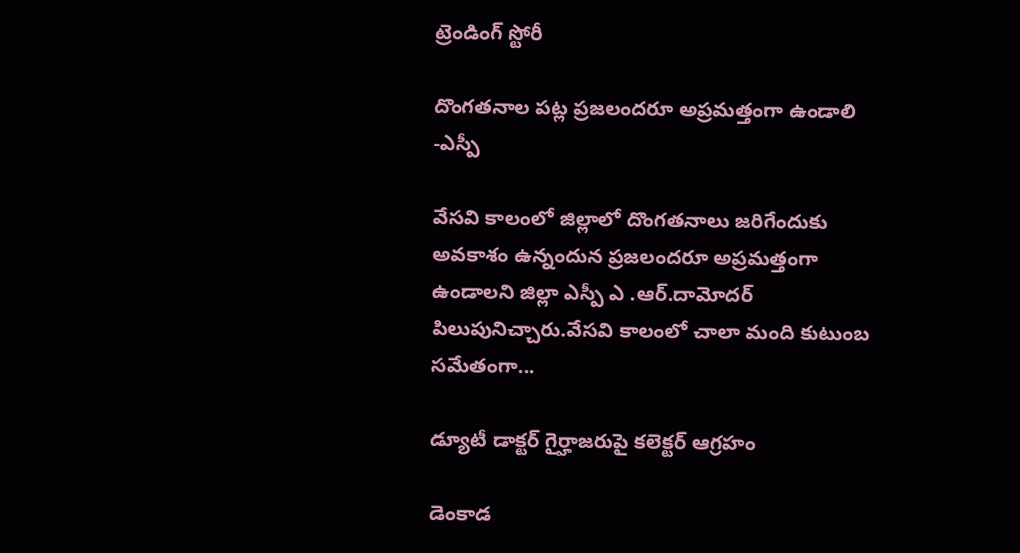ట్రెండింగ్ స్టోరీ

దొంగతనాల పట్ల ప్రజలందరూ అప్రమత్తంగా ఉండాలి -ఎస్పీ

వేసవి కాలంలో జిల్లాలో దొంగతనాలు జరిగేందుకు అవకాశం ఉన్నందున ప్రజలందరూ అప్రమత్తంగా ఉండాలని జిల్లా ఎస్పీ ఎ .ఆర్.దామోదర్ పిలుపునిచ్చారు.వేసవి కాలంలో చాలా మంది కుటుంబ సమేతంగా...

డ్యూటీ డాక్టర్ గైర్హాజరుపై కలెక్టర్ ఆగ్రహం

డెంకాడ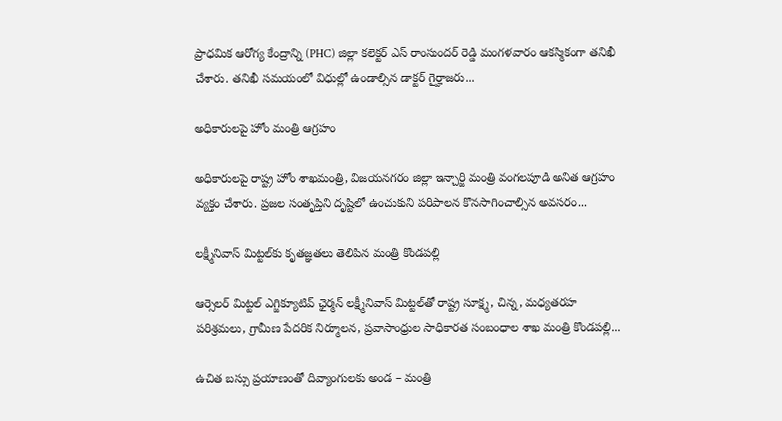ప్రాధమిక ఆరోగ్య కేంద్రాన్ని (PHC) జిల్లా కలెక్టర్ ఎస్ రాంసుందర్ రెడ్డి మంగళవారం ఆకస్మికంగా తనిఖీ చేశారు. తనిఖీ సమయంలో విధుల్లో ఉండాల్సిన డాక్టర్ గైర్హాజరు...

అధికారులపై హోం మంత్రి ఆగ్రహం

అధికారులపై రాష్ట్ర హోం శాఖమంత్రి, విజయనగరం జిల్లా ఇన్చార్జి మంత్రి వంగలపూడి అనిత ఆగ్రహం వ్యక్తం చేశారు. ప్రజల సంతృప్తిని దృష్టిలో ఉంచుకుని పరిపాలన కొనసాగించాల్సిన అవసరం...

లక్ష్మీనివాస్ మిట్ట‌ల్‌కు కృత‌జ్ఞ‌త‌లు తెలిపిన మంత్రి కొండ‌ప‌ల్లి

ఆర్సెలర్ మిట్టల్ ఎగ్జిక్యూటివ్ ఛైర్మన్ లక్ష్మీనివాస్ మిట్టల్‌తో రాష్ట్ర సూక్ష్మ, చిన్న, మధ్యతరహ పరిశ్రమలు, గ్రామీణ పేదరిక నిర్మూలన, ప్రవాసాంధ్రుల సాధికారత సంబంధాల శాఖ మంత్రి కొండపల్లి...

ఉచిత బస్సు ప్రయాణంతో దివ్యాంగులకు అండ – మంత్రి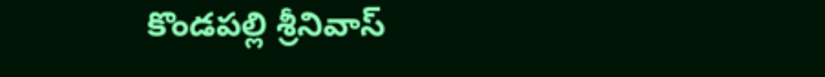కొండ‌ప‌ల్లి శ్రీనివాస్‌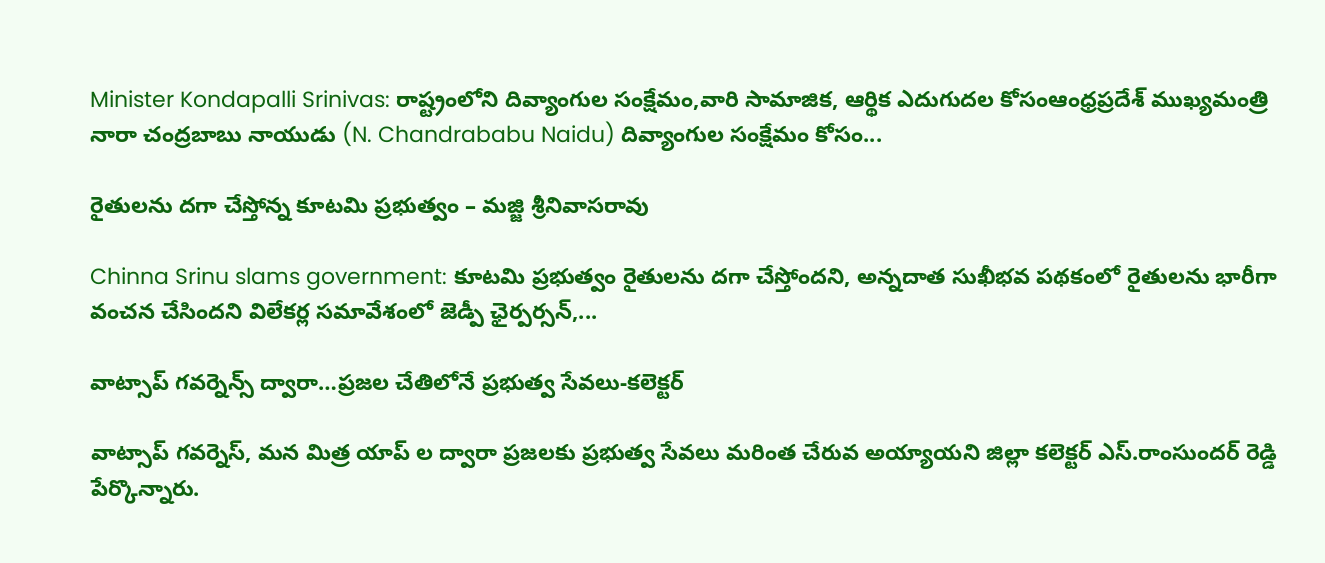Minister Kondapalli Srinivas: రాష్ట్రంలోని దివ్యాంగుల సంక్షేమం,వారి సామాజిక, ఆర్థిక ఎదుగుదల కోసంఆంధ్రప్రదేశ్ ముఖ్యమంత్రి నారా చంద్రబాబు నాయుడు (N. Chandrababu Naidu) దివ్యాంగుల సంక్షేమం కోసం...

రైతులను దగా చేస్తోన్న కూటమి ప్రభుత్వం – మజ్జి శ్రీనివాసరావు

Chinna Srinu slams government: కూటమి ప్రభుత్వం రైతులను దగా చేస్తోందని, అన్నదాత సుఖీభవ పథకంలో రైతులను భారీగా వంచన చేసిందని విలేకర్ల సమావేశంలో జెడ్పీ ఛైర్పర్సన్,...

వాట్సాప్ గవర్నెన్స్ ద్వారా…ప్ర‌జ‌ల చేతిలోనే ప్ర‌భుత్వ సేవ‌లు-క‌లెక్ట‌ర్

వాట్సాప్ గవర్నెస్, మన మిత్ర యాప్ ల ద్వారా ప్ర‌జ‌ల‌కు ప్ర‌భుత్వ సేవ‌లు మ‌రింత చేరువ అయ్యాయ‌ని జిల్లా క‌లెక్ట‌ర్ ఎస్‌.రాంసుంద‌ర్ రెడ్డి పేర్కొన్నారు.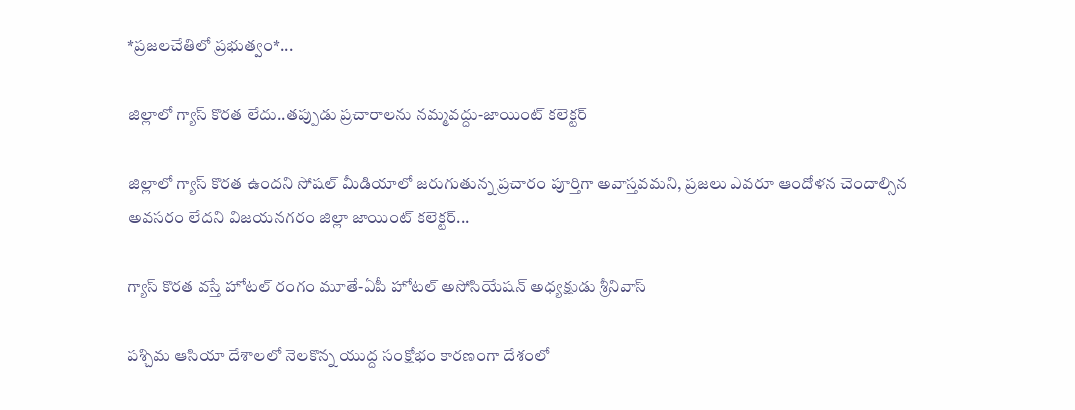*ప్ర‌జ‌ల‌చేతిలో ప్ర‌భుత్వం*...

జిల్లాలో గ్యాస్ కొరత లేదు..తప్పుడు ప్రచారాలను నమ్మవద్దు-జాయింట్ కలెక్టర్

జిల్లాలో గ్యాస్ కొరత ఉందని సోషల్ మీడియాలో జరుగుతున్న ప్రచారం పూర్తిగా అవాస్తవమని, ప్రజలు ఎవరూ ఆందోళన చెందాల్సిన అవసరం లేదని విజయనగరం జిల్లా జాయింట్ కలెక్టర్...

గ్యాస్ కొరత వస్తే హోటల్ రంగం మూతే-ఏపీ హోటల్ అసోసియేషన్ అధ్యక్షుడు శ్రీనివాస్

పశ్చిమ ఆసియా దేశాలలో నెలకొన్న యుద్ద సంక్షోభం కారణంగా దేశంలో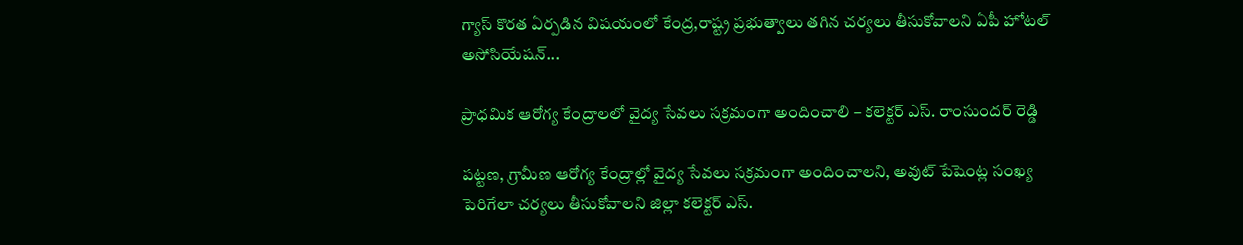గ్యాస్ కొరత ఏర్పడిన విషయంలో కేంద్ర,రాష్ట్ర ప్రభుత్వాలు తగిన చర్యలు తీసుకోవాలని ఏపీ హోటల్ అసోసియేషన్...

ప్రాధమిక ఆరోగ్య కేంద్రాలలో వైద్య సేవలు సక్రమంగా అందించాలి – కలెక్టర్ ఎస్. రాంసుందర్ రెడ్డి

పట్టణ, గ్రామీణ ఆరోగ్య కేంద్రాల్లో వైద్య సేవలు సక్రమంగా అందించాలని, అవుట్ పేషెంట్ల సంఖ్య పెరిగేలా చర్యలు తీసుకోవాలని జిల్లా కలెక్టర్ ఎస్.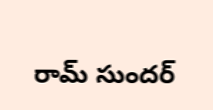రామ్ సుందర్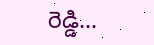రెడ్డి...